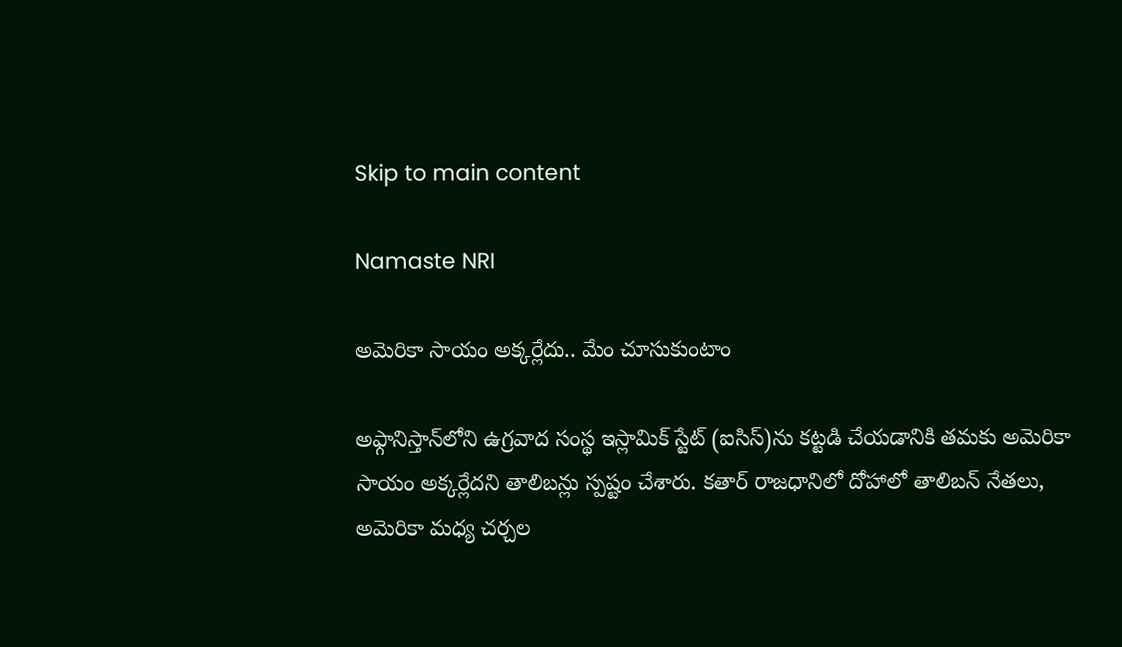Skip to main content

Namaste NRI

అమెరికా సాయం అక్కర్లేదు.. మేం చూసుకుంటాం

అఫ్గానిస్తాన్‌లోని ఉగ్రవాద సంస్థ ఇస్లామిక్‌ స్టేట్‌ (ఐసిస్‌)ను కట్టడి చేయడానికి తమకు అమెరికా సాయం అక్కర్లేదని తాలిబన్లు స్పష్టం చేశారు. కతార్‌ రాజధానిలో దోహాలో తాలిబన్‌ నేతలు, అమెరికా మధ్య చర్చల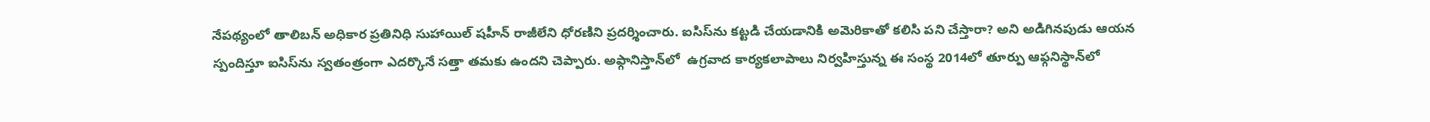నేపథ్యంలో తాలిబన్‌ అధికార ప్రతినిధి సుహాయిల్‌ షహీన్‌ రాజీలేని ధోరణిని ప్రదర్శించారు. ఐసిస్‌ను కట్టడి చేయడానికి అమెరికాతో కలిసి పని చేస్తారా? అని అడిగినపుడు ఆయన స్పందిస్తూ ఐసిస్‌ను స్వతంత్రంగా ఎదర్కొనే సత్తా తమకు ఉందని చెప్పారు. అఫ్గానిస్తాన్‌లో  ఉగ్రవాద కార్యకలాపాలు నిర్వహిస్తున్న ఈ సంస్థ 2014లో తూర్పు ఆఫ్గనిస్థాన్‌లో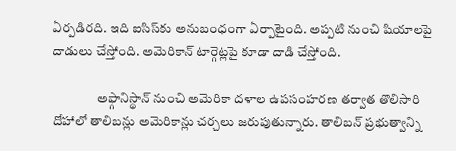ఏర్పడిరది. ఇది ఐసిస్‌కు అనుబంధంగా ఏర్పాటైంది. అప్పటి నుంచి షియాలపై దాడులు చేస్తోంది. అమెరికాన్‌ టార్గెట్లపై కూడా దాడి చేస్తోంది.

                 అఫ్గానిస్థాన్‌ నుంచి అమెరికా దళాల ఉపసంహరణ తర్వాత తొలిసారి దోహాలో తాలిబన్లు అమెరికాన్లు చర్చలు జరుపుతున్నారు. తాలిబన్‌ ప్రభుత్వాన్ని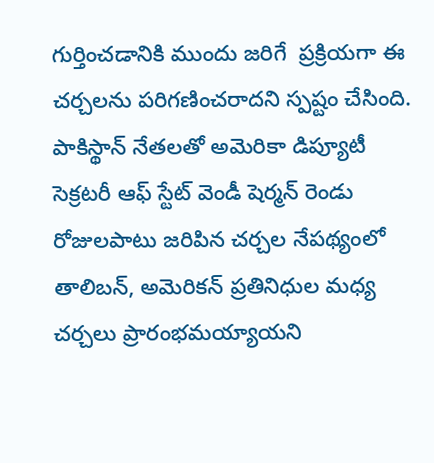గుర్తించడానికి ముందు జరిగే  ప్రక్రియగా ఈ చర్చలను పరిగణించరాదని స్పష్టం చేసింది. పాకిస్థాన్‌ నేతలతో అమెరికా డిప్యూటీ సెక్రటరీ ఆఫ్‌ స్టేట్‌ వెండీ షెర్మన్‌ రెండు రోజులపాటు జరిపిన చర్చల నేపథ్యంలో తాలిబన్‌, అమెరికన్‌ ప్రతినిధుల మధ్య చర్చలు ప్రారంభమయ్యాయని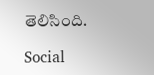తెలిసింది.

Social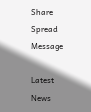Share Spread Message

Latest News